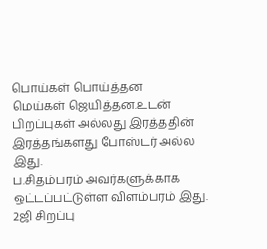பொய்கள் பொய்த்தன
மெய்கள் ஜெயித்தன.உடன் பிறப்புகள் அல்லது இரத்ததின் இரத்தங்களது போஸ்டர் அல்ல இது.
ப.சிதம்பரம் அவர்களுக்காக ஒட்டப்பட்டுள்ள விளம்பரம் இது.
2ஜி சிறப்பு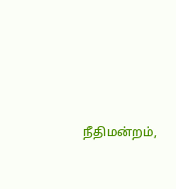நீதிமன்றம்,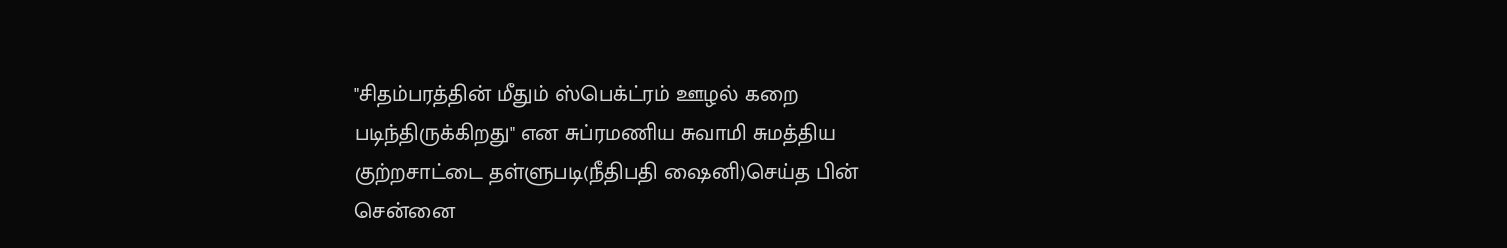"சிதம்பரத்தின் மீதும் ஸ்பெக்ட்ரம் ஊழல் கறை படிந்திருக்கிறது" என சுப்ரமணிய சுவாமி சுமத்திய குற்றசாட்டை தள்ளுபடி(நீதிபதி ஷைனி)செய்த பின் சென்னை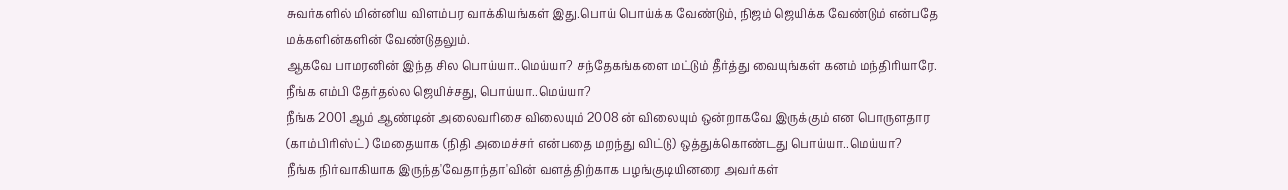சுவர்களில் மின்னிய விளம்பர வாக்கியங்கள் இது.பொய் பொய்க்க வேண்டும், நிஜம் ஜெயிக்க வேண்டும் என்பதே மக்களின்களின் வேண்டுதலும்.
ஆகவே பாமரனின் இந்த சில பொய்யா..மெய்யா? சந்தேகங்களை மட்டும் தீர்த்து வையுங்கள் கனம் மந்திரியாரே.
நீங்க எம்பி தேர்தல்ல ஜெயிச்சது, பொய்யா..மெய்யா?
நீங்க 2001 ஆம் ஆண்டின் அலைவரிசை விலையும் 2008 ன் விலையும் ஒன்றாகவே இருக்கும் என பொருளதார (காம்பிரிஸ்ட்) மேதையாக (நிதி அமைச்சர் என்பதை மறந்து விட்டு) ஒத்துக்கொண்டது பொய்யா..மெய்யா?
நீங்க நிர்வாகியாக இருந்த'வேதாந்தா'வின் வளத்திற்காக பழங்குடியினரை அவர்கள்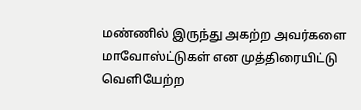மண்ணில் இருந்து அகற்ற அவர்களை மாவோஸ்ட்டுகள் என முத்திரையிட்டு வெளியேற்ற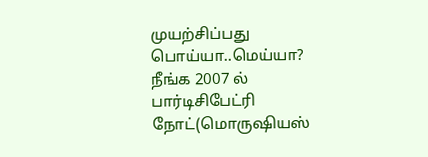முயற்சிப்பது பொய்யா..மெய்யா?
நீங்க 2007 ல் பார்டிசிபேட்ரி நோட்(மொருஷியஸ்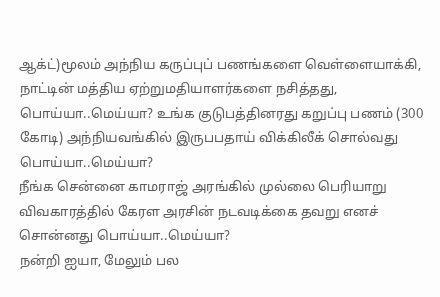ஆக்ட்)மூலம் அந்நிய கருப்புப் பணங்களை வெள்ளையாக்கி, நாட்டின் மத்திய ஏற்றுமதியாளர்களை நசித்தது, பொய்யா..மெய்யா? உங்க குடுபத்தினரது கறுப்பு பணம் (300 கோடி) அந்நியவங்கில் இருபபதாய் விக்கிலீக் சொல்வது பொய்யா..மெய்யா?
நீங்க சென்னை காமராஜ் அரங்கில் முல்லை பெரியாறு விவகாரத்தில் கேரள அரசின் நடவடிக்கை தவறு எனச் சொன்னது பொய்யா..மெய்யா?
நன்றி ஐயா, மேலும் பல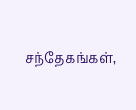சந்தேகங்கள்,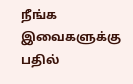நீங்க இவைகளுக்கு பதில்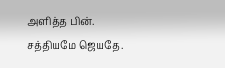அளித்த பின்.
சத்தியமே ஜெயதே.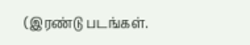(இரண்டு படங்கள்.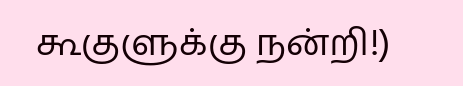கூகுளுக்கு நன்றி!)